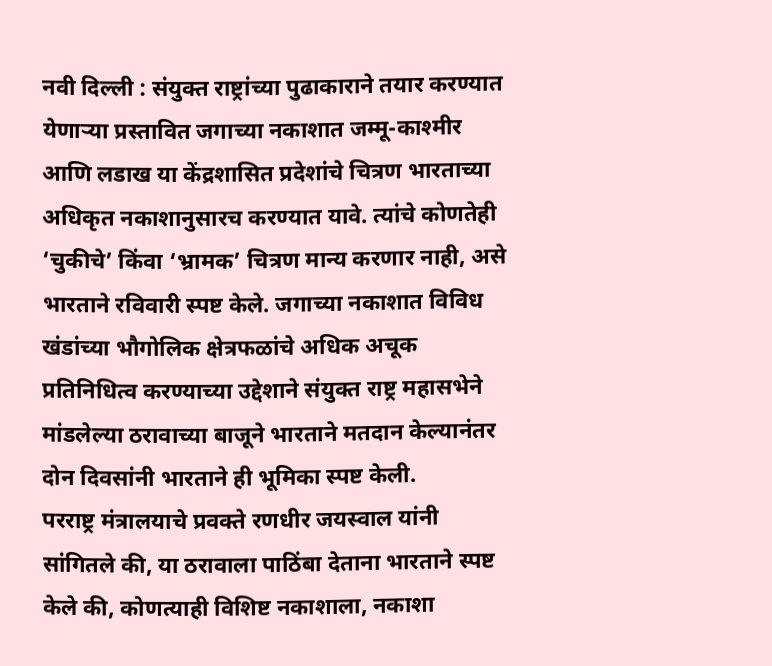नवी दिल्ली : संयुक्त राष्ट्रांच्या पुढाकाराने तयार करण्यात येणाऱ्या प्रस्तावित जगाच्या नकाशात जम्मू-काश्मीर आणि लडाख या केंद्रशासित प्रदेशांचे चित्रण भारताच्या अधिकृत नकाशानुसारच करण्यात यावे. त्यांचे कोणतेही ‘चुकीचे’ किंवा ‘भ्रामक’ चित्रण मान्य करणार नाही, असे भारताने रविवारी स्पष्ट केले. जगाच्या नकाशात विविध खंडांच्या भौगोलिक क्षेत्रफळांचे अधिक अचूक प्रतिनिधित्व करण्याच्या उद्देशाने संयुक्त राष्ट्र महासभेने मांडलेल्या ठरावाच्या बाजूने भारताने मतदान केल्यानंतर दोन दिवसांनी भारताने ही भूमिका स्पष्ट केली.
परराष्ट्र मंत्रालयाचे प्रवक्ते रणधीर जयस्वाल यांनी सांगितले की, या ठरावाला पाठिंबा देताना भारताने स्पष्ट केले की, कोणत्याही विशिष्ट नकाशाला, नकाशा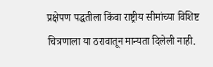प्रक्षेपण पद्धतीला किंवा राष्ट्रीय सीमांच्या विशिष्ट चित्रणाला या ठरावातून मान्यता दिलेली नाही.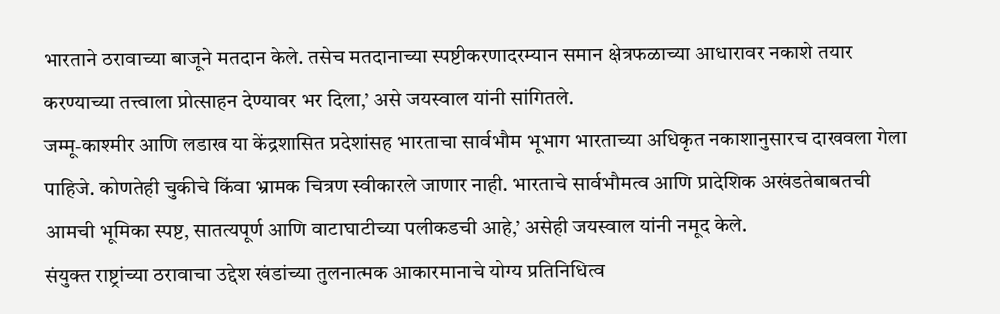भारताने ठरावाच्या बाजूने मतदान केले. तसेच मतदानाच्या स्पष्टीकरणादरम्यान समान क्षेत्रफळाच्या आधारावर नकाशे तयार करण्याच्या तत्त्वाला प्रोत्साहन देण्यावर भर दिला,’ असे जयस्वाल यांनी सांगितले.
जम्मू-काश्मीर आणि लडाख या केंद्रशासित प्रदेशांसह भारताचा सार्वभौम भूभाग भारताच्या अधिकृत नकाशानुसारच दाखवला गेला पाहिजे. कोणतेही चुकीचे किंवा भ्रामक चित्रण स्वीकारले जाणार नाही. भारताचे सार्वभौमत्व आणि प्रादेशिक अखंडतेबाबतची आमची भूमिका स्पष्ट, सातत्यपूर्ण आणि वाटाघाटीच्या पलीकडची आहे,’ असेही जयस्वाल यांनी नमूद केले.
संयुक्त राष्ट्रांच्या ठरावाचा उद्देश खंडांच्या तुलनात्मक आकारमानाचे योग्य प्रतिनिधित्व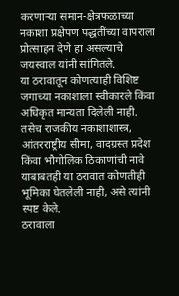करणाऱ्या समान-क्षेत्रफळाच्या नकाशा प्रक्षेपण पद्धतींच्या वापराला प्रोत्साहन देणे हा असल्याचे जयस्वाल यांनी सांगितले.
या ठरावातून कोणत्याही विशिष्ट जगाच्या नकाशाला स्वीकारले किंवा अधिकृत मान्यता दिलेली नाही. तसेच राजकीय नकाशाशास्त्र, आंतरराष्ट्रीय सीमा, वादग्रस्त प्रदेश किंवा भौगोलिक ठिकाणांची नावे याबाबतही या ठरावात कोणतीही भूमिका घेतलेली नाही, असे त्यांनी स्पष्ट केले.
ठरावाला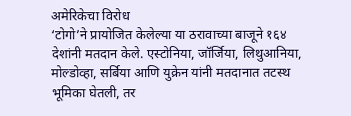अमेरिकेचा विरोध
‘टोगो’ने प्रायोजित केलेल्या या ठरावाच्या बाजूने १६४ देशांनी मतदान केले. एस्टोनिया, जॉर्जिया, लिथुआनिया, मोल्डोव्हा, सर्बिया आणि युक्रेन यांनी मतदानात तटस्थ भूमिका घेतली, तर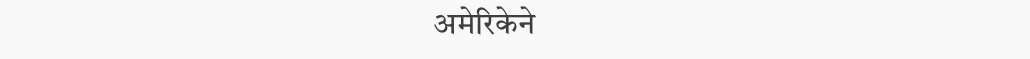अमेरिकेने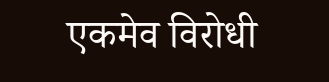एकमेव विरोधी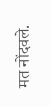मत नोंदवले.